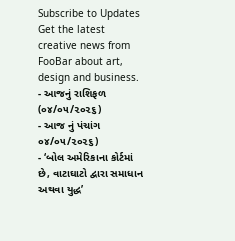Subscribe to Updates
Get the latest creative news from FooBar about art, design and business.
- આજનું રાશિફળ (૦૪/૦૫/૨૦૨૬)
- આજ નું પંચાંગ ૦૪/૦૫/૨૦૨૬)
- ‘બોલ અમેરિકાના કોર્ટમાં છે, વાટાઘાટો દ્વારા સમાધાન અથવા યુદ્ધ’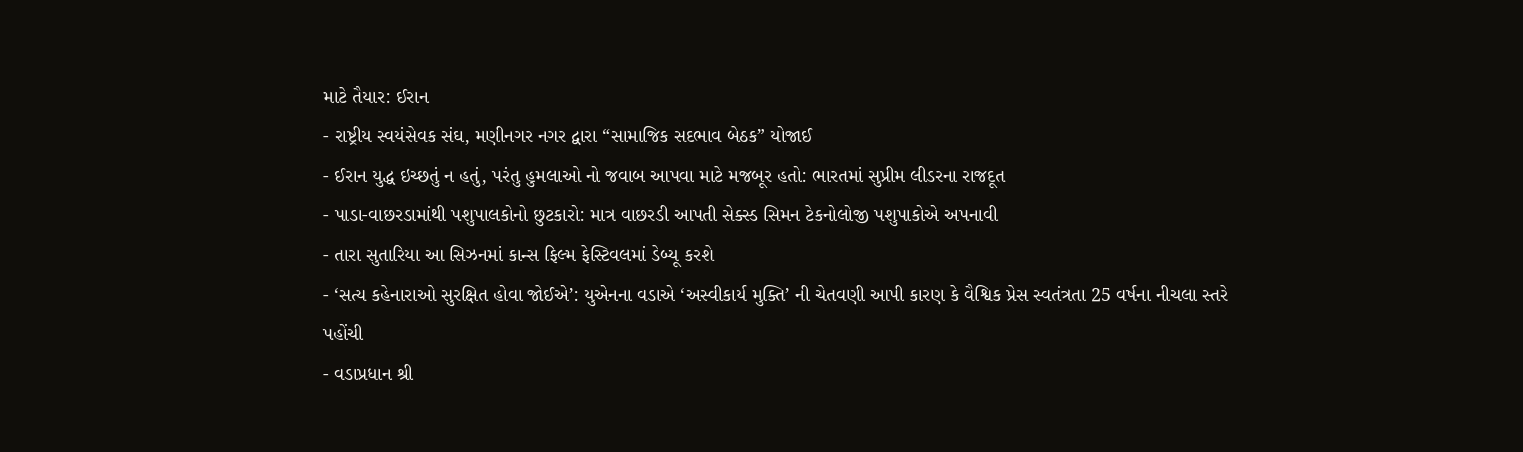માટે તૈયાર: ઈરાન
- રાષ્ટ્રીય સ્વયંસેવક સંઘ, મણીનગર નગર દ્વારા “સામાજિક સદભાવ બેઠક” યોજાઈ
- ઈરાન યુદ્ધ ઇચ્છતું ન હતું, પરંતુ હુમલાઓ નો જવાબ આપવા માટે મજબૂર હતો: ભારતમાં સુપ્રીમ લીડરના રાજદૂત
- પાડા-વાછરડામાંથી પશુપાલકોનો છુટકારો: માત્ર વાછરડી આપતી સેક્સ્ડ સિમન ટેકનોલોજી પશુપાકોએ અપનાવી
- તારા સુતારિયા આ સિઝનમાં કાન્સ ફિલ્મ ફેસ્ટિવલમાં ડેબ્યૂ કરશે
- ‘સત્ય કહેનારાઓ સુરક્ષિત હોવા જોઈએ’: યુએનના વડાએ ‘અસ્વીકાર્ય મુક્તિ’ ની ચેતવણી આપી કારણ કે વૈશ્વિક પ્રેસ સ્વતંત્રતા 25 વર્ષના નીચલા સ્તરે પહોંચી
- વડાપ્રધાન શ્રી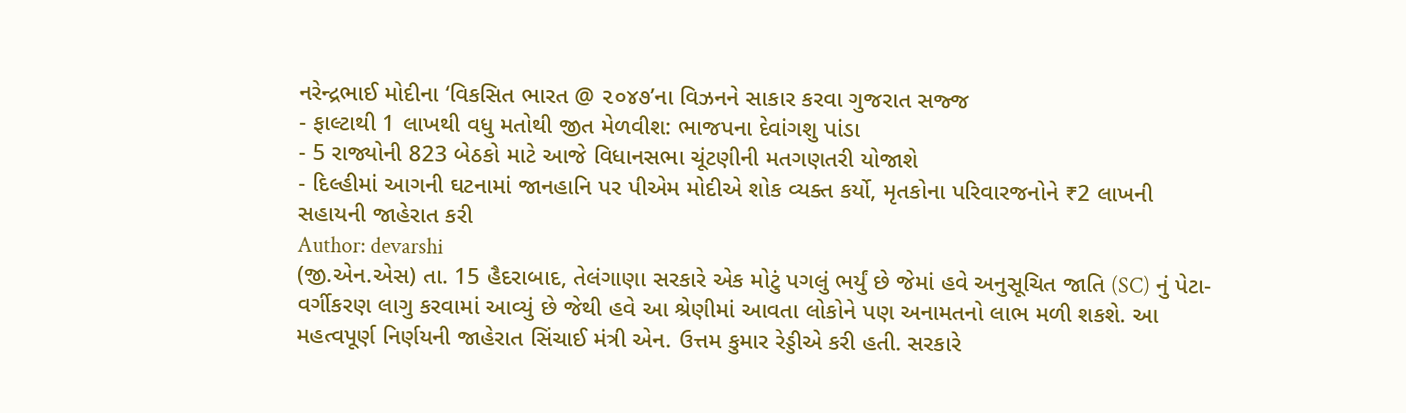નરેન્દ્રભાઈ મોદીના ‘વિકસિત ભારત @ ૨૦૪૭’ના વિઝનને સાકાર કરવા ગુજરાત સજ્જ
- ફાલ્ટાથી 1 લાખથી વધુ મતોથી જીત મેળવીશ: ભાજપના દેવાંગશુ પાંડા
- 5 રાજ્યોની 823 બેઠકો માટે આજે વિધાનસભા ચૂંટણીની મતગણતરી યોજાશે
- દિલ્હીમાં આગની ઘટનામાં જાનહાનિ પર પીએમ મોદીએ શોક વ્યક્ત કર્યો, મૃતકોના પરિવારજનોને ₹2 લાખની સહાયની જાહેરાત કરી
Author: devarshi
(જી.એન.એસ) તા. 15 હૈદરાબાદ, તેલંગાણા સરકારે એક મોટું પગલું ભર્યું છે જેમાં હવે અનુસૂચિત જાતિ (SC) નું પેટા-વર્ગીકરણ લાગુ કરવામાં આવ્યું છે જેથી હવે આ શ્રેણીમાં આવતા લોકોને પણ અનામતનો લાભ મળી શકશે. આ મહત્વપૂર્ણ નિર્ણયની જાહેરાત સિંચાઈ મંત્રી એન. ઉત્તમ કુમાર રેડ્ડીએ કરી હતી. સરકારે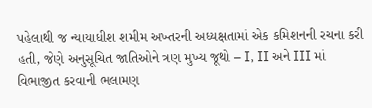પહેલાથી જ ન્યાયાધીશ શમીમ અખ્તરની અધ્યક્ષતામાં એક કમિશનની રચના કરી હતી, જેણે અનુસૂચિત જાતિઓને ત્રણ મુખ્ય જૂથો – I, II અને III માં વિભાજીત કરવાની ભલામણ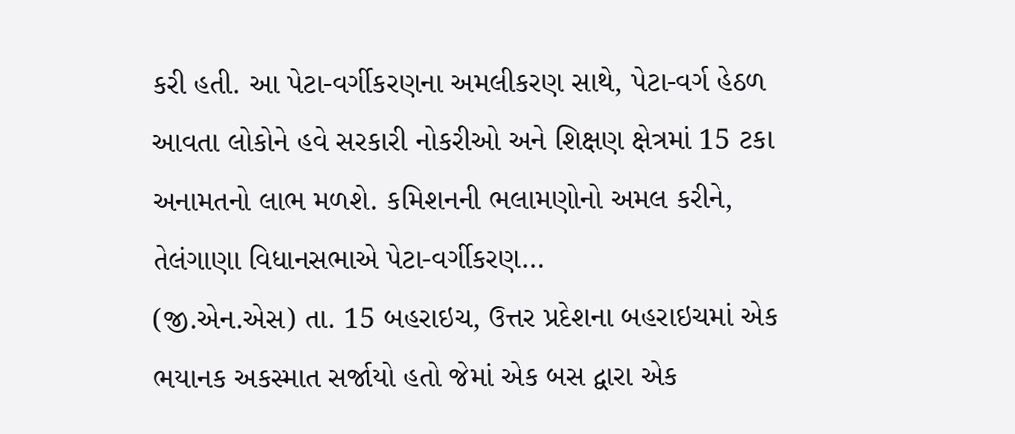કરી હતી. આ પેટા-વર્ગીકરણના અમલીકરણ સાથે, પેટા-વર્ગ હેઠળ આવતા લોકોને હવે સરકારી નોકરીઓ અને શિક્ષણ ક્ષેત્રમાં 15 ટકા અનામતનો લાભ મળશે. કમિશનની ભલામણોનો અમલ કરીને, તેલંગાણા વિધાનસભાએ પેટા-વર્ગીકરણ…
(જી.એન.એસ) તા. 15 બહરાઇચ, ઉત્તર પ્રદેશના બહરાઇચમાં એક ભયાનક અકસ્માત સર્જાયો હતો જેમાં એક બસ દ્વારા એક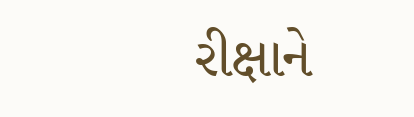રીક્ષાને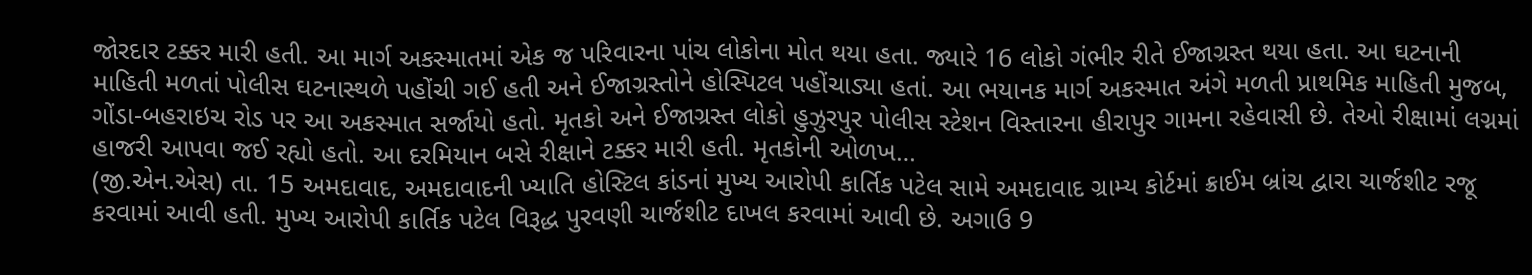જોરદાર ટક્કર મારી હતી. આ માર્ગ અકસ્માતમાં એક જ પરિવારના પાંચ લોકોના મોત થયા હતા. જ્યારે 16 લોકો ગંભીર રીતે ઈજાગ્રસ્ત થયા હતા. આ ઘટનાની માહિતી મળતાં પોલીસ ઘટનાસ્થળે પહોંચી ગઈ હતી અને ઈજાગ્રસ્તોને હોસ્પિટલ પહોંચાડ્યા હતાં. આ ભયાનક માર્ગ અકસ્માત અંગે મળતી પ્રાથમિક માહિતી મુજબ, ગોંડા-બહરાઇચ રોડ પર આ અકસ્માત સર્જાયો હતો. મૃતકો અને ઈજાગ્રસ્ત લોકો હુઝુરપુર પોલીસ સ્ટેશન વિસ્તારના હીરાપુર ગામના રહેવાસી છે. તેઓ રીક્ષામાં લગ્નમાં હાજરી આપવા જઈ રહ્યો હતો. આ દરમિયાન બસે રીક્ષાને ટક્કર મારી હતી. મૃતકોની ઓળખ…
(જી.એન.એસ) તા. 15 અમદાવાદ, અમદાવાદની ખ્યાતિ હોસ્ટિલ કાંડનાં મુખ્ય આરોપી કાર્તિક પટેલ સામે અમદાવાદ ગ્રામ્ય કોર્ટમાં ક્રાઈમ બ્રાંચ દ્વારા ચાર્જશીટ રજૂ કરવામાં આવી હતી. મુખ્ય આરોપી કાર્તિક પટેલ વિરૂદ્ધ પુરવણી ચાર્જશીટ દાખલ કરવામાં આવી છે. અગાઉ 9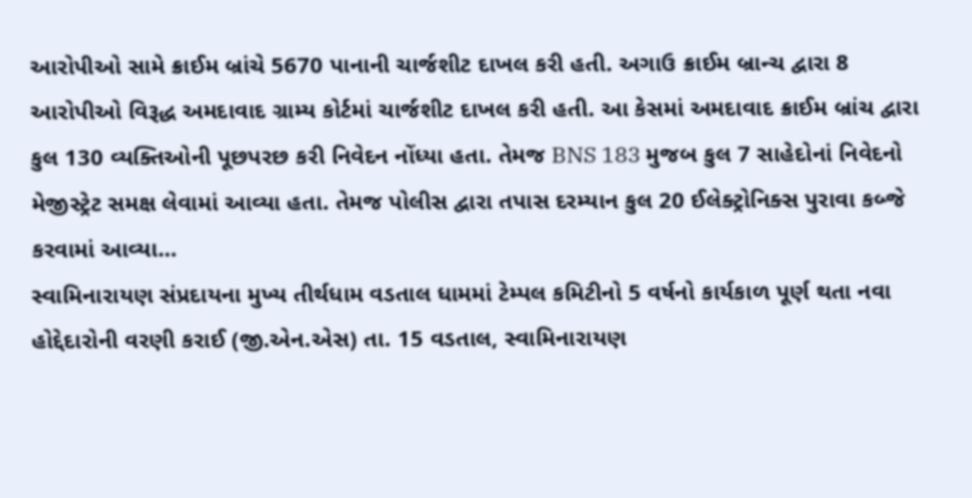આરોપીઓ સામે ક્રાઈમ બ્રાંચે 5670 પાનાની ચાર્જશીટ દાખલ કરી હતી. અગાઉ ક્રાઈમ બ્રાન્ચ દ્વારા 8 આરોપીઓ વિરૂદ્ધ અમદાવાદ ગ્રામ્ય કોર્ટમાં ચાર્જશીટ દાખલ કરી હતી. આ કેસમાં અમદાવાદ ક્રાઈમ બ્રાંચ દ્વારા કુલ 130 વ્યક્તિઓની પૂછપરછ કરી નિવેદન નોંધ્યા હતા. તેમજ BNS 183 મુજબ કુલ 7 સાહેદોનાં નિવેદનો મેજીસ્ટ્રેટ સમક્ષ લેવામાં આવ્યા હતા. તેમજ પોલીસ દ્વારા તપાસ દરમ્યાન કુલ 20 ઈલેક્ટ્રોનિક્સ પુરાવા કબ્જે કરવામાં આવ્યા…
સ્વામિનારાયણ સંપ્રદાયના મુખ્ય તીર્થધામ વડતાલ ધામમાં ટેમ્પલ કમિટીનો 5 વર્ષનો કાર્યકાળ પૂર્ણ થતા નવા હોદ્દેદારોની વરણી કરાઈ (જી.એન.એસ) તા. 15 વડતાલ, સ્વામિનારાયણ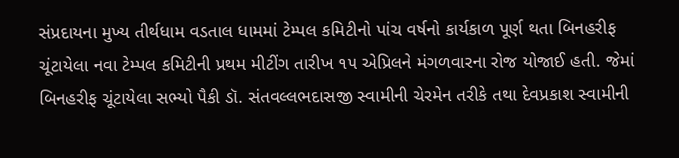સંપ્રદાયના મુખ્ય તીર્થધામ વડતાલ ધામમાં ટેમ્પલ કમિટીનો પાંચ વર્ષનો કાર્યકાળ પૂર્ણ થતા બિનહરીફ ચૂંટાયેલા નવા ટેમ્પલ કમિટીની પ્રથમ મીટીંગ તારીખ ૧૫ એપ્રિલને મંગળવારના રોજ યોજાઈ હતી. જેમાં બિનહરીફ ચૂંટાયેલા સભ્યો પૈકી ડૉ. સંતવલ્લભદાસજી સ્વામીની ચેરમેન તરીકે તથા દેવપ્રકાશ સ્વામીની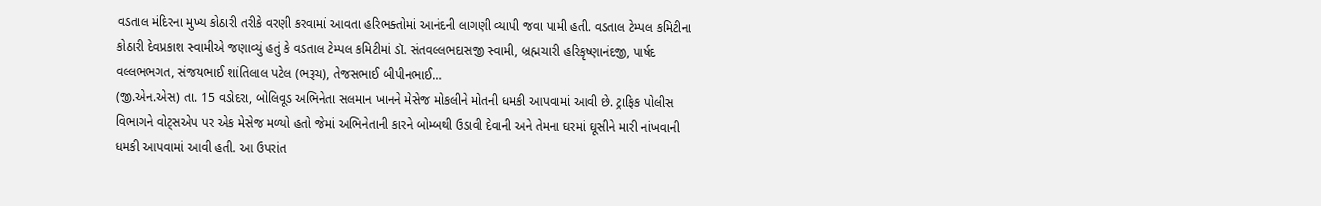વડતાલ મંદિરના મુખ્ય કોઠારી તરીકે વરણી કરવામાં આવતા હરિભક્તોમાં આનંદની લાગણી વ્યાપી જવા પામી હતી. વડતાલ ટેમ્પલ કમિટીના કોઠારી દેવપ્રકાશ સ્વામીએ જણાવ્યું હતું કે વડતાલ ટેમ્પલ કમિટીમાં ડૉ. સંતવલ્લભદાસજી સ્વામી, બ્રહ્મચારી હરિકૃષ્ણાનંદજી, પાર્ષદ વલ્લભભગત, સંજયભાઈ શાંતિલાલ પટેલ (ભરૂચ), તેજસભાઈ બીપીનભાઈ…
(જી.એન.એસ) તા. 15 વડોદરા, બોલિવૂડ અભિનેતા સલમાન ખાનને મેસેજ મોકલીને મોતની ધમકી આપવામાં આવી છે. ટ્રાફિક પોલીસ વિભાગને વોટ્સએપ પર એક મેસેજ મળ્યો હતો જેમાં અભિનેતાની કારને બોમ્બથી ઉડાવી દેવાની અને તેમના ઘરમાં ઘૂસીને મારી નાંખવાની ધમકી આપવામાં આવી હતી. આ ઉપરાંત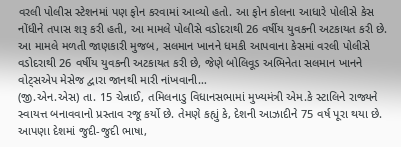વરલી પોલીસ સ્ટેશનમાં પણ ફોન કરવામાં આવ્યો હતો. આ ફોન કોલના આધારે પોલીસે કેસ નોંધીને તપાસ શરૂ કરી હતી, આ મામલે પોલીસે વડોદરાથી 26 વર્ષીય યુવકની અટકાયત કરી છે. આ મામલે મળતી જાણકારી મુજબ, સલમાન ખાનને ધમકી આપવાના કેસમાં વરલી પોલીસે વડોદરાથી 26 વર્ષીય યુવકની અટકાયત કરી છે, જેણે બોલિવૂડ અભિનેતા સલમાન ખાનને વોટ્સએપ મેસેજ દ્વારા જાનથી મારી નાંખવાની…
(જી.એન.એસ) તા. 15 ચેન્નાઈ, તમિલનાડુ વિધાનસભામાં મુખ્યમંત્રી એમ.કે સ્ટાલિને રાજ્યને સ્વાયત્ત બનાવવાનો પ્રસ્તાવ રજૂ કર્યો છે. તેમણે કહ્યું કે, દેશની આઝાદીને 75 વર્ષ પૂરા થયા છે. આપણા દેશમાં જુદી-જુદી ભાષા,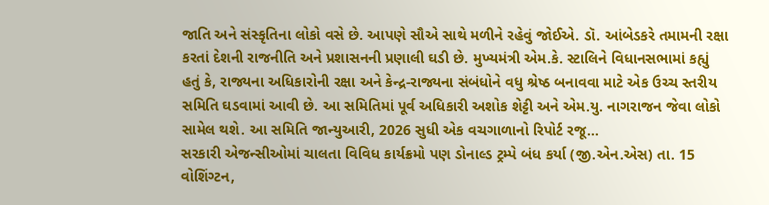જાતિ અને સંસ્કૃતિના લોકો વસે છે. આપણે સૌએ સાથે મળીને રહેવું જોઈએ. ડૉ. આંબેડકરે તમામની રક્ષા કરતાં દેશની રાજનીતિ અને પ્રશાસનની પ્રણાલી ઘડી છે. મુખ્યમંત્રી એમ.કે. સ્ટાલિને વિધાનસભામાં કહ્યું હતું કે, રાજ્યના અધિકારોની રક્ષા અને કેન્દ્ર-રાજ્યના સંબંધોને વધુ શ્રેષ્ઠ બનાવવા માટે એક ઉચ્ચ સ્તરીય સમિતિ ઘડવામાં આવી છે. આ સમિતિમાં પૂર્વ અધિકારી અશોક શેટ્ટી અને એમ.યુ. નાગરાજન જેવા લોકો સામેલ થશે. આ સમિતિ જાન્યુઆરી, 2026 સુધી એક વચગાળાનો રિપોર્ટ રજૂ…
સરકારી એજન્સીઓમાં ચાલતા વિવિધ કાર્યક્રમો પણ ડોનાલ્ડ ટ્રમ્પે બંધ કર્યા (જી.એન.એસ) તા. 15 વોશિંગ્ટન,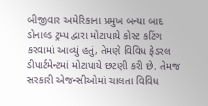બીજીવાર અમેરિકાના પ્રમુખ બન્યા બાદ ડોનાલ્ડ ટ્રમ્પ દ્વારા મોટાપાયે કોસ્ટ કટિંગ કરવામાં આવ્યું હતું, તેમણે વિવિધ ફેડરલ ડીપાર્ટમેન્ટમાં મોટાપાયે છટણી કરી છે. તેમજ સરકારી એજન્સીઓમાં ચાલતા વિવિધ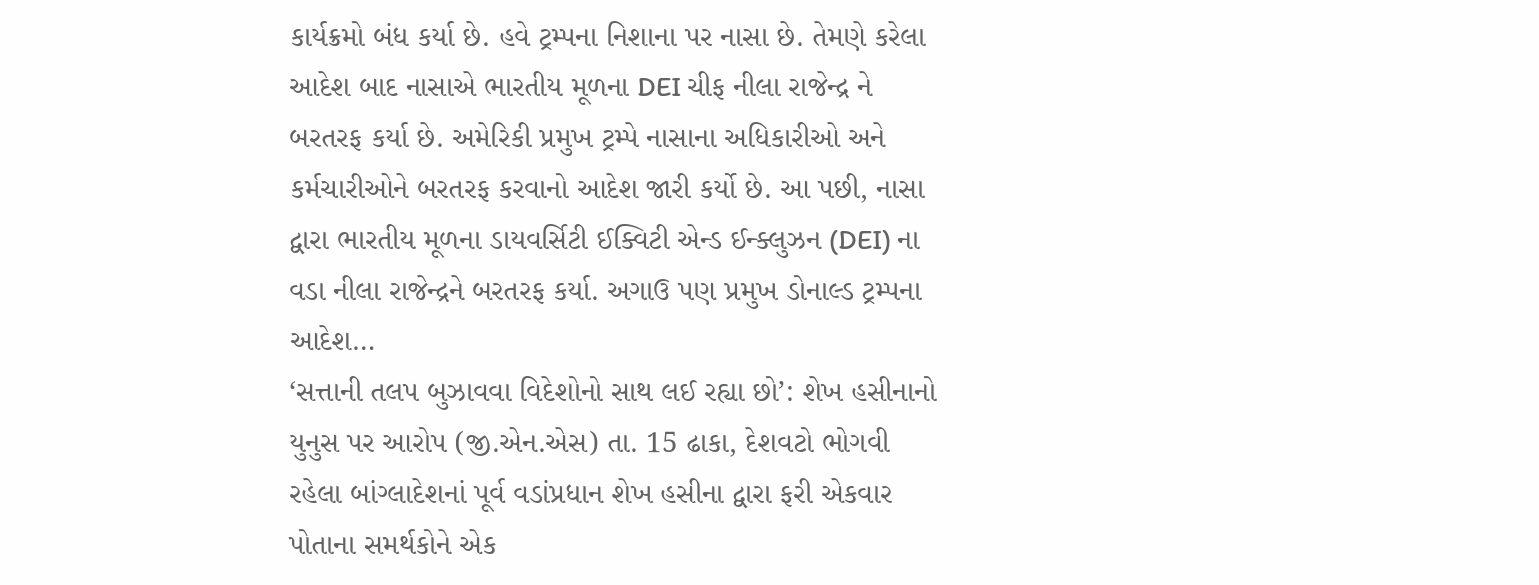કાર્યક્રમો બંધ કર્યા છે. હવે ટ્રમ્પના નિશાના પર નાસા છે. તેમણે કરેલા આદેશ બાદ નાસાએ ભારતીય મૂળના DEI ચીફ નીલા રાજેન્દ્ર ને બરતરફ કર્યા છે. અમેરિકી પ્રમુખ ટ્રમ્પે નાસાના અધિકારીઓ અને કર્મચારીઓને બરતરફ કરવાનો આદેશ જારી કર્યો છે. આ પછી, નાસા દ્વારા ભારતીય મૂળના ડાયવર્સિટી ઈક્વિટી એન્ડ ઈન્ક્લુઝન (DEI) ના વડા નીલા રાજેન્દ્રને બરતરફ કર્યા. અગાઉ પણ પ્રમુખ ડોનાલ્ડ ટ્રમ્પના આદેશ…
‘સત્તાની તલપ બુઝાવવા વિદેશોનો સાથ લઈ રહ્યા છો’: શેખ હસીનાનો યુનુસ પર આરોપ (જી.એન.એસ) તા. 15 ઢાકા, દેશવટો ભોગવી રહેલા બાંગ્લાદેશનાં પૂર્વ વડાંપ્રધાન શેખ હસીના દ્વારા ફરી એકવાર પોતાના સમર્થકોને એક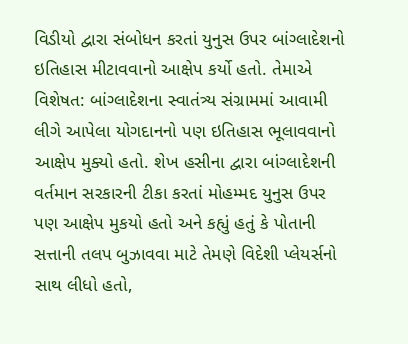વિડીયો દ્વારા સંબોધન કરતાં યુનુસ ઉપર બાંગ્લાદેશનો ઇતિહાસ મીટાવવાનો આક્ષેપ કર્યો હતો. તેમાએ વિશેષત: બાંગ્લાદેશના સ્વાતંત્ર્ય સંગ્રામમાં આવામી લીગે આપેલા યોગદાનનો પણ ઇતિહાસ ભૂલાવવાનો આક્ષેપ મુક્યો હતો. શેખ હસીના દ્વારા બાંગ્લાદેશની વર્તમાન સરકારની ટીકા કરતાં મોહમ્મદ યુનુસ ઉપર પણ આક્ષેપ મુકયો હતો અને કહ્યું હતું કે પોતાની સત્તાની તલપ બુઝાવવા માટે તેમણે વિદેશી પ્લેયર્સનો સાથ લીધો હતો,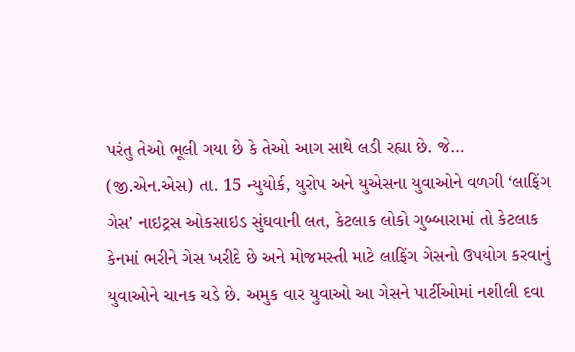પરંતુ તેઓ ભૂલી ગયા છે કે તેઓ આગ સાથે લડી રહ્યા છે. જે…
(જી.એન.એસ) તા. 15 ન્યુયોર્ક, યુરોપ અને યુએસના યુવાઓને વળગી ‘લાફિંગ ગેસ’ નાઇટ્રસ ઓકસાઇડ સુંઘવાની લત, કેટલાક લોકો ગુબ્બારામાં તો કેટલાક કેનમાં ભરીને ગેસ ખરીદે છે અને મોજમસ્તી માટે લાફિંગ ગેસનો ઉપયોગ કરવાનું યુવાઓને ચાનક ચડે છે. અમુક વાર યુવાઓ આ ગેસને પાર્ટીઓમાં નશીલી દવા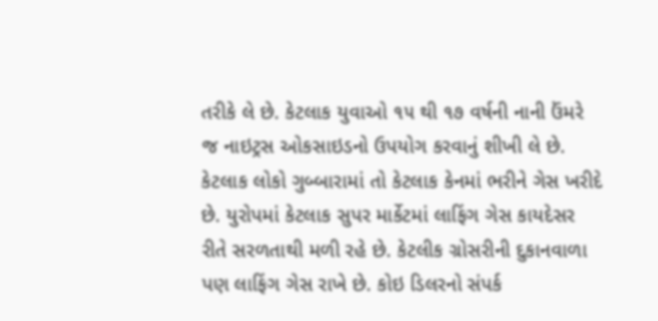તરીકે લે છે. કેટલાક યુવાઓ ૧૫ થી ૧૭ વર્ષની નાની ઉંમરે જ નાઇટ્રસ ઓકસાઇડનો ઉપયોગ કરવાનું શીખી લે છે. કેટલાક લોકો ગુબ્બારામાં તો કેટલાક કેનમાં ભરીને ગેસ ખરીદે છે. યુરોપમાં કેટલાક સુપર માર્કેટમાં લાફિંગ ગેસ કાયદેસર રીતે સરળતાથી મળી રહે છે. કેટલીક ગ્રોસરીની દુકાનવાળા પણ લાફિંગ ગેસ રાખે છે. કોઇ ડિલરનો સંપર્ક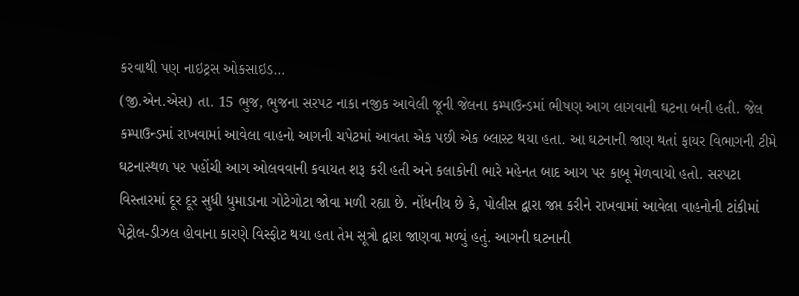કરવાથી પણ નાઇટ્રસ ઓકસાઇડ…
(જી.એન.એસ) તા. 15 ભુજ, ભુજના સરપટ નાકા નજીક આવેલી જૂની જેલના કમ્પાઉન્ડમાં ભીષણ આગ લાગવાની ઘટના બની હતી. જેલ કમ્પાઉન્ડમાં રાખવામાં આવેલા વાહનો આગની ચપેટમાં આવતા એક પછી એક બ્લાસ્ટ થયા હતા. આ ઘટનાની જાણ થતાં ફાયર વિભાગની ટીમે ઘટનાસ્થળ પર પહોંચી આગ ઓલવવાની કવાયત શરૂ કરી હતી અને કલાકોની ભારે મહેનત બાદ આગ પર કાબૂ મેળવાયો હતો. સરપટા વિસ્તારમાં દૂર દૂર સુધી ધુમાડાના ગોટેગોટા જોવા મળી રહ્યા છે. નોંધનીય છે કે, પોલીસ દ્વારા જપ્ત કરીને રાખવામાં આવેલા વાહનોની ટાંકીમાં પેટ્રોલ-ડીઝલ હોવાના કારણે વિસ્ફોટ થયા હતા તેમ સૂત્રો દ્વારા જાણવા મળ્યું હતું. આગની ઘટનાની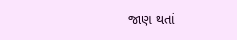જાણ થતાં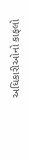અધિકારીઓનો કાફલો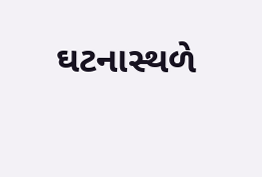ઘટનાસ્થળે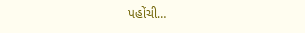પહોંચી…